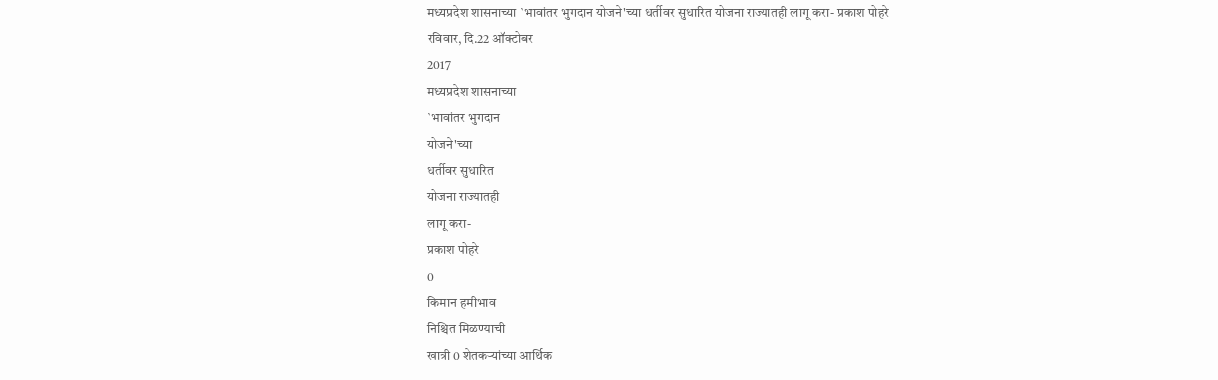मध्यप्रदेश शासनाच्या `भावांतर भुगदान योजने'च्या धर्तीवर सुधारित योजना राज्यातही लागू करा- प्रकाश पोहरे
रविवार, दि.22 ऑक्टोबर
2017
मध्यप्रदेश शासनाच्या
`भावांतर भुगदान
योजने'च्या
धर्तीवर सुधारित
योजना राज्यातही
लागू करा-
प्रकाश पोहरे
0
किमान हमीभाव
निश्चित मिळण्याची
खात्री 0 शेतकऱ्यांच्या आर्थिक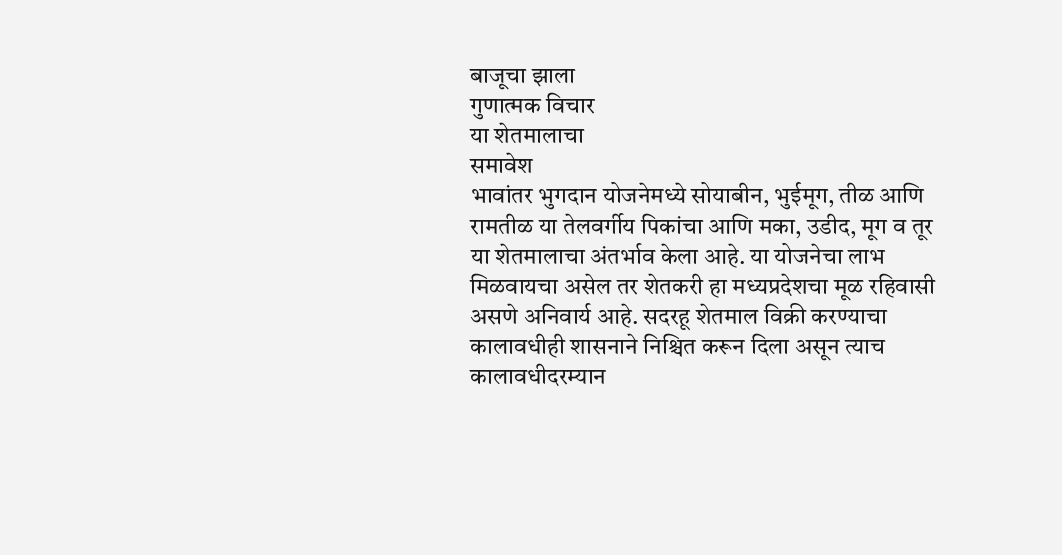बाजूचा झाला
गुणात्मक विचार
या शेतमालाचा
समावेश
भावांतर भुगदान योजनेमध्ये सोयाबीन, भुईमूग, तीळ आणि रामतीळ या तेलवर्गीय पिकांचा आणि मका, उडीद, मूग व तूर या शेतमालाचा अंतर्भाव केला आहे. या योजनेचा लाभ मिळवायचा असेल तर शेतकरी हा मध्यप्रदेशचा मूळ रहिवासी असणे अनिवार्य आहे. सदरहू शेतमाल विक्री करण्याचा कालावधीही शासनाने निश्चित करून दिला असून त्याच कालावधीदरम्यान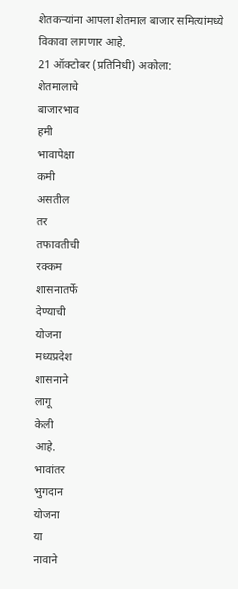शेतकऱ्यांना आपला शेतमाल बाजार समित्यांमध्ये विकावा लागणार आहे.
21 ऑक्टोबर (प्रतिनिधी) अकोला:
शेतमालाचे
बाजारभाव
हमी
भावापेक्षा
कमी
असतील
तर
तफावतीची
रक्कम
शासनातर्फे
देण्याची
योजना
मध्यप्रदेश
शासनाने
लागू
केली
आहे.
भावांतर
भुगदान
योजना
या
नावाने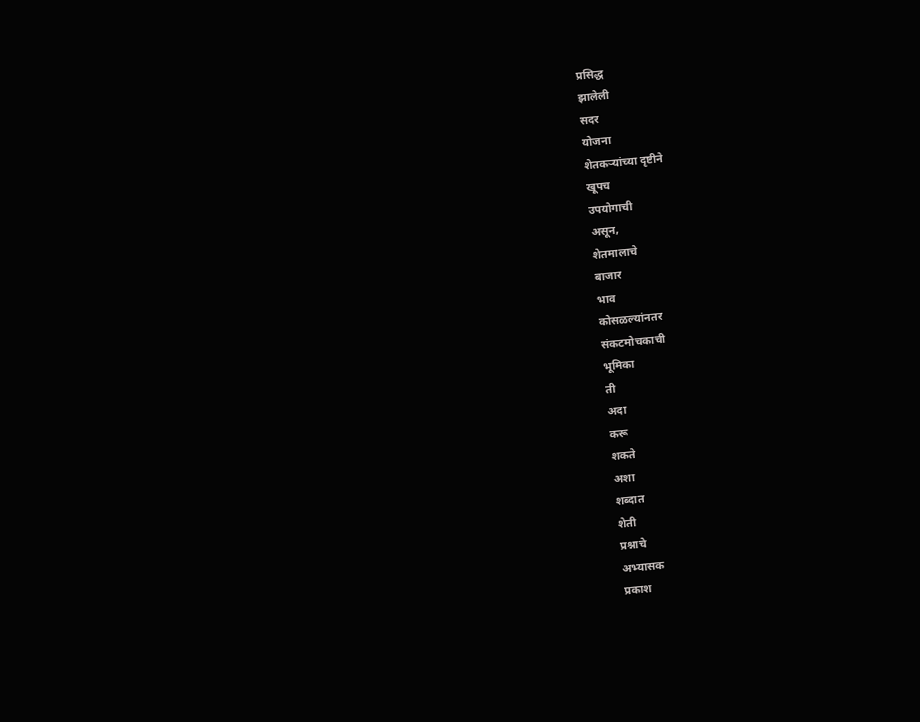प्रसिद्ध
झालेली
सदर
योजना
शेतकऱ्यांच्या दृष्टीने
खूपच
उपयोगाची
असून,
शेतमालाचे
बाजार
भाव
कोसळल्यांनतर
संकटमोचकाची
भूमिका
ती
अदा
करू
शकते
अशा
शब्दात
शेती
प्रश्नाचे
अभ्यासक
प्रकाश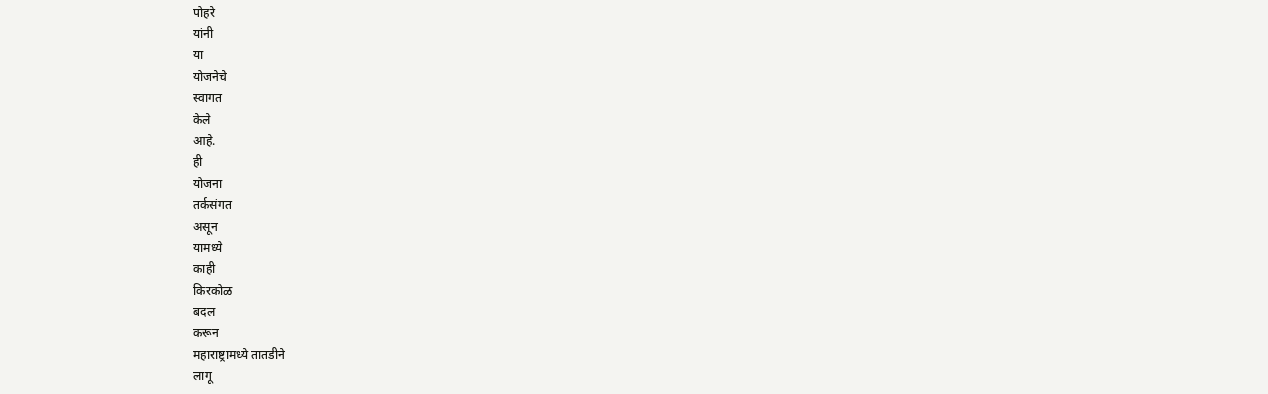पोहरे
यांनी
या
योजनेचे
स्वागत
केले
आहे.
ही
योजना
तर्कसंगत
असून
यामध्ये
काही
किरकोळ
बदल
करून
महाराष्ट्रामध्ये तातडीने
लागू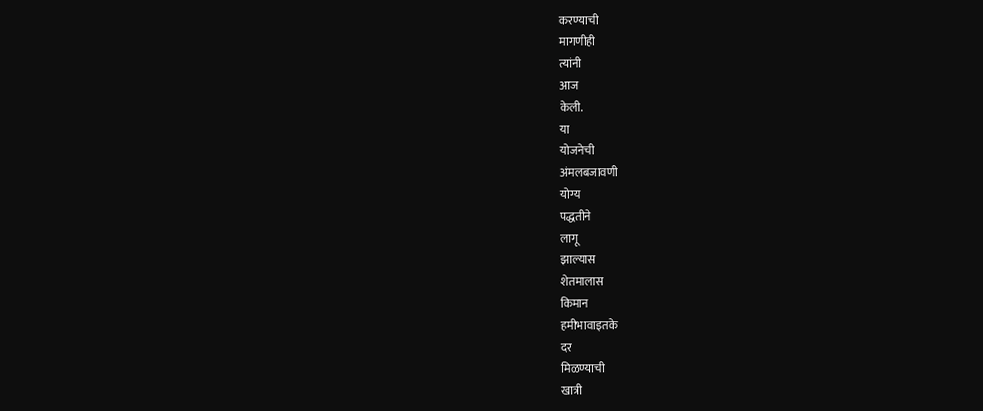करण्याची
मागणीही
त्यांनी
आज
केली.
या
योजनेची
अंमलबजावणी
योग्य
पद्धतीने
लागू
झाल्यास
शेतमालास
किमान
हमीभावाइतके
दर
मिळण्याची
खात्री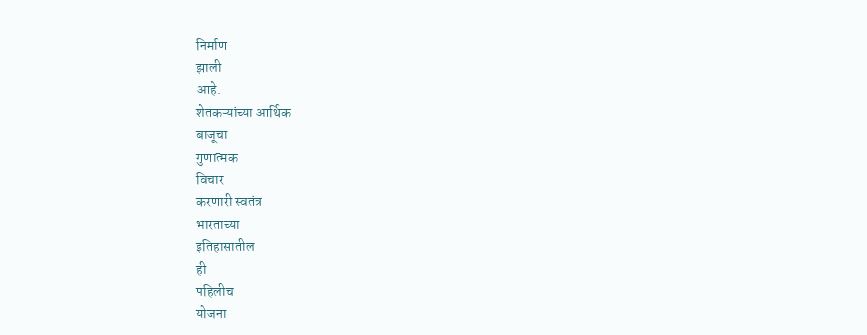निर्माण
झाली
आहे.
शेतकऱ्यांच्या आर्थिक
बाजूचा
गुणात्मक
विचार
करणारी स्वतंत्र
भारताच्या
इतिहासातील
ही
पहिलीच
योजना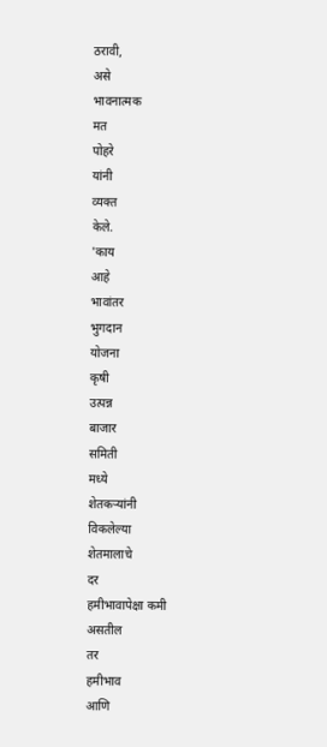ठरावी,
असे
भावनात्मक
मत
पोहरे
यांनी
व्यक्त
केले.
'काय
आहे
भावांतर
भुगदान
योजना
कृषी
उत्पन्न
बाजार
समिती
मध्ये
शेतकऱ्यांनी
विकलेल्या
शेतमालाचे
दर
हमीभावापेक्षा कमी
असतील
तर
हमीभाव
आणि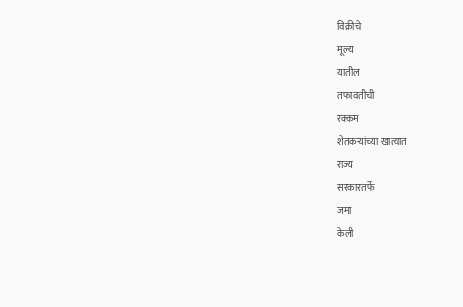विक्रीचे
मूल्य
यातील
तफावतीची
रक्कम
शेतकऱ्यांच्या खात्यात
राज्य
सरकारतर्फे
जमा
केली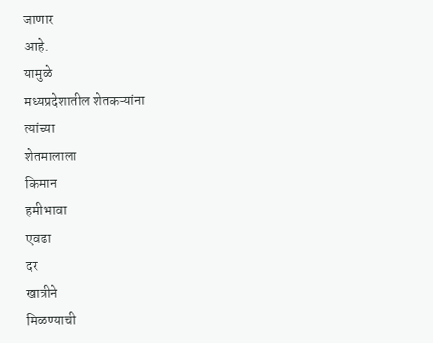जाणार
आहे.
यामुळे
मध्यप्रदेशातील शेतकऱ्यांना
त्यांच्या
शेतमालाला
किमान
हमीभावा
एवढा
दर
खात्रीने
मिळण्याची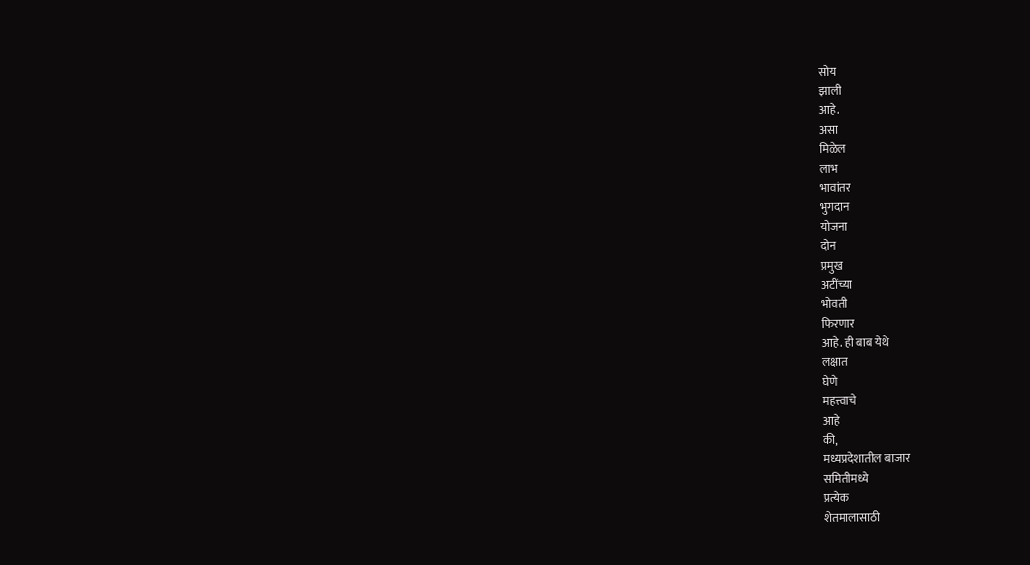सोय
झाली
आहे.
असा
मिळेल
लाभ
भावांतर
भुगदान
योजना
दोन
प्रमुख
अटींच्या
भोवती
फिरणार
आहे. ही बाब येथे
लक्षात
घेणे
महत्त्वाचे
आहे
की,
मध्यप्रदेशातील बाजार
समितीमध्ये
प्रत्येक
शेतमालासाठी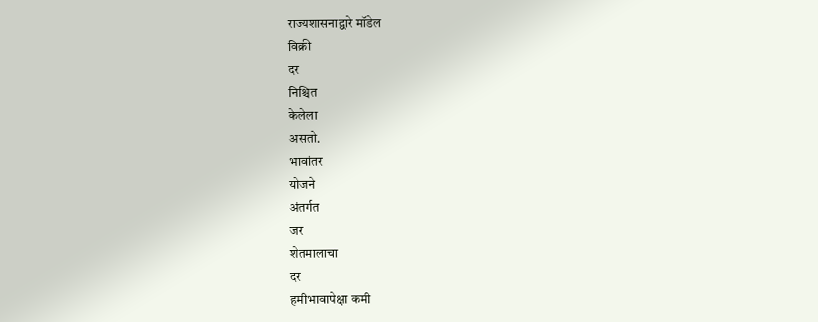राज्यशासनाद्वारे मॉडेल
विक्री
दर
निश्चित
केलेला
असतो.
भावांतर
योजने
अंतर्गत
जर
शेतमालाचा
दर
हमीभावापेक्षा कमी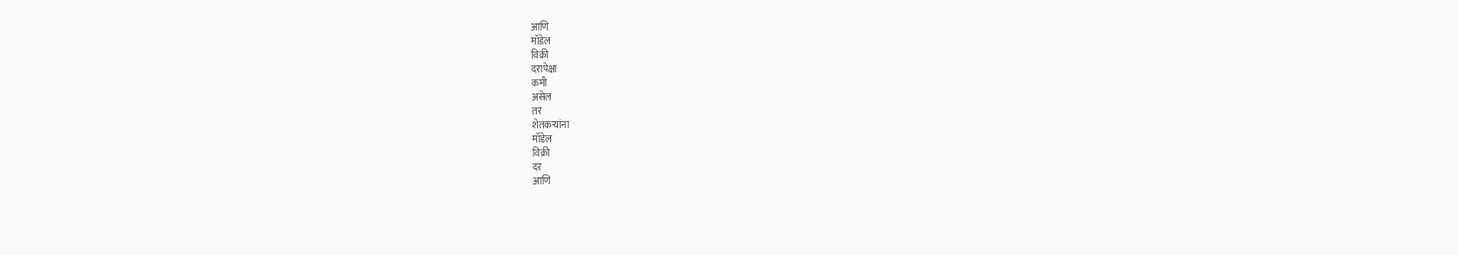आणि
मॉडेल
विक्री
दरापेक्षा
कमी
असेल
तर
शेतकऱ्यांना
मॉडेल
विक्री
दर
आणि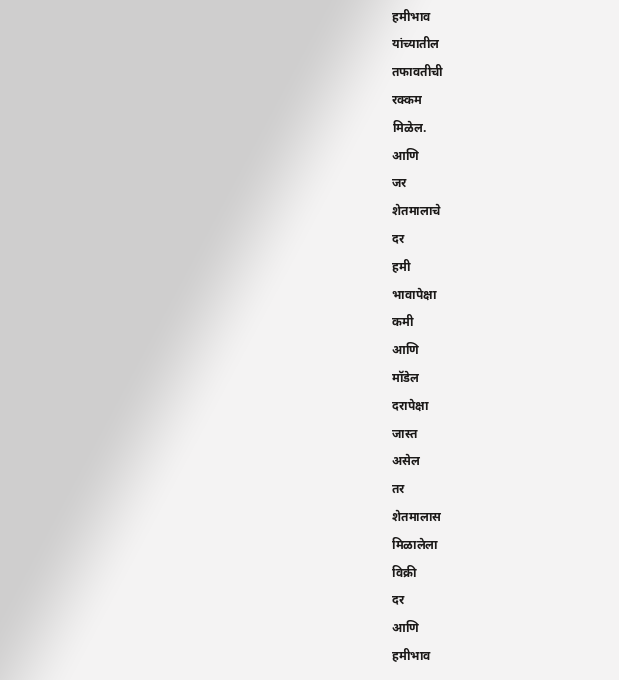हमीभाव
यांच्यातील
तफावतीची
रक्कम
मिळेल.
आणि
जर
शेतमालाचे
दर
हमी
भावापेक्षा
कमी
आणि
मॉडेल
दरापेक्षा
जास्त
असेल
तर
शेतमालास
मिळालेला
विक्री
दर
आणि
हमीभाव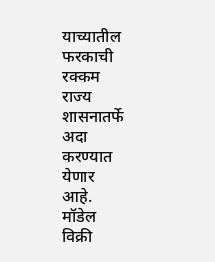याच्यातील
फरकाची
रक्कम
राज्य
शासनातर्फे
अदा
करण्यात
येणार
आहे.
मॉडेल
विक्री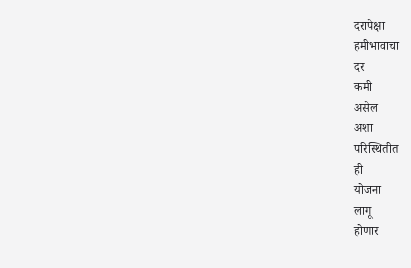दरापेक्षा
हमीभावाचा
दर
कमी
असेल
अशा
परिस्थितीत
ही
योजना
लागू
होणार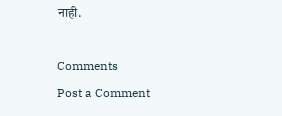नाही.

Comments
Post a Comment